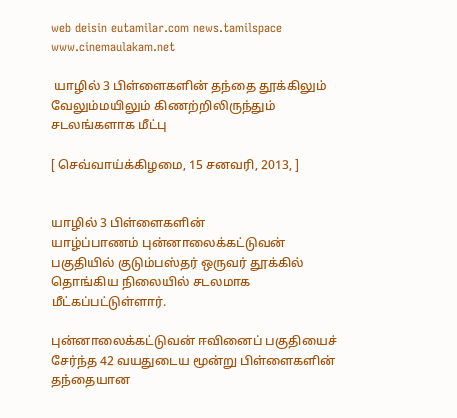web deisin eutamilar.com news.tamilspace www.cinemaulakam.net

 யாழில் 3 பிள்ளைகளின் தந்தை தூக்கிலும் வேலும்மயிலும் கிணற்றிலிருந்தும் சடலங்களாக மீட்பு

[ செவ்வாய்க்கிழமை, 15 சனவரி, 2013, ]


யாழில் 3 பிள்ளைகளின்
யாழ்ப்பாணம் புன்னாலைக்கட்டுவன் பகுதியில் குடும்பஸ்தர் ஒருவர் தூக்கில் தொங்கிய நிலையில் சடலமாக மீட்கப்பட்டுள்ளார்.

புன்னாலைக்கட்டுவன் ஈவினைப் பகுதியைச் சேர்ந்த 42 வயதுடைய மூன்று பிள்ளைகளின் தந்தையான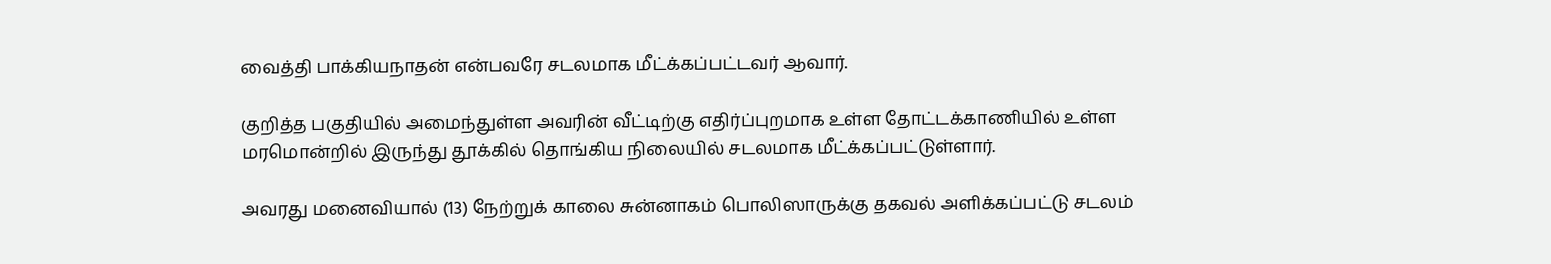வைத்தி பாக்கியநாதன் என்பவரே சடலமாக மீட்க்கப்பட்டவர் ஆவார்.

குறித்த பகுதியில் அமைந்துள்ள அவரின் வீட்டிற்கு எதிர்ப்புறமாக உள்ள தோட்டக்காணியில் உள்ள மரமொன்றில் இருந்து தூக்கில் தொங்கிய நிலையில் சடலமாக மீட்க்கப்பட்டுள்ளார்.

அவரது மனைவியால் (13) நேற்றுக் காலை சுன்னாகம் பொலிஸாருக்கு தகவல் அளிக்கப்பட்டு சடலம்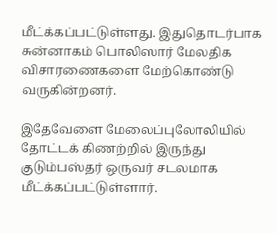மீட்க்கப்பட்டுள்ளது. இதுதொடர்பாக சுன்னாகம் பொலிஸார் மேலதிக விசாரணைகளை மேற்கொண்டு வருகின்றனர்.

இதேவேளை மேலைப்புலோலியில் தோட்டக் கிணற்றில் இருந்து குடும்பஸ்தர் ஒருவர் சடலமாக மீட்க்கப்பட்டுள்ளார்.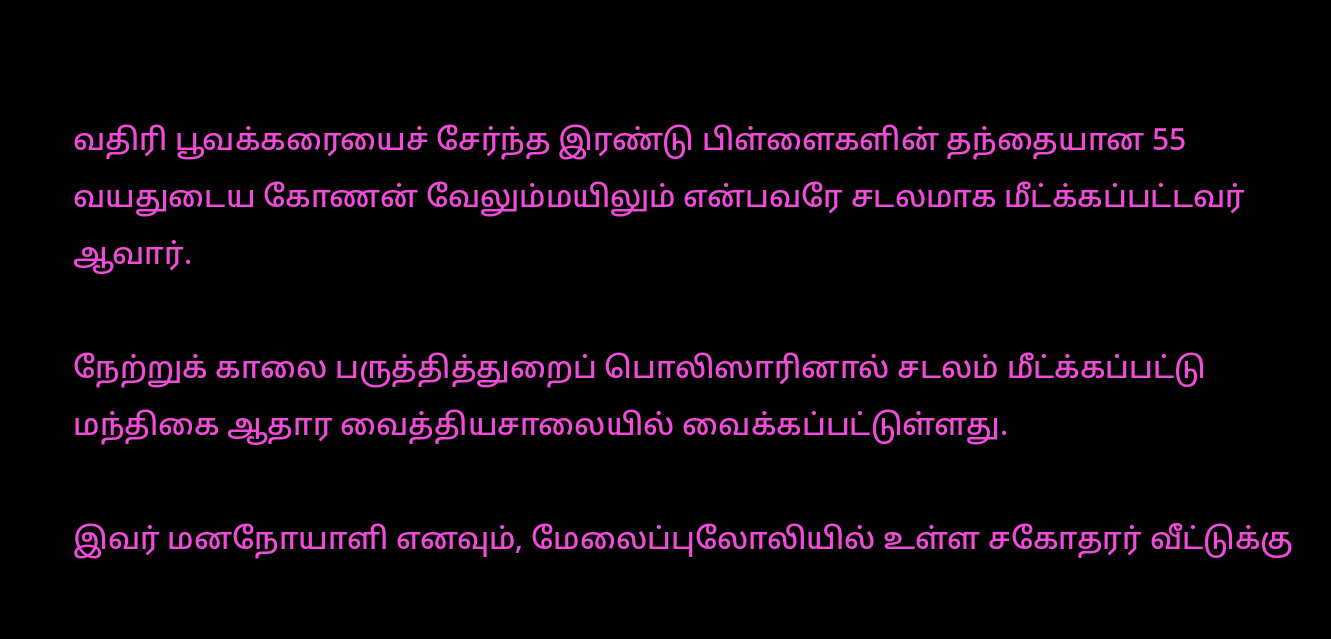வதிரி பூவக்கரையைச் சேர்ந்த இரண்டு பிள்ளைகளின் தந்தையான 55 வயதுடைய கோணன் வேலும்மயிலும் என்பவரே சடலமாக மீட்க்கப்பட்டவர் ஆவார்.

நேற்றுக் காலை பருத்தித்துறைப் பொலிஸாரினால் சடலம் மீட்க்கப்பட்டு மந்திகை ஆதார வைத்தியசாலையில் வைக்கப்பட்டுள்ளது.

இவர் மனநோயாளி எனவும், மேலைப்புலோலியில் உள்ள சகோதரர் வீட்டுக்கு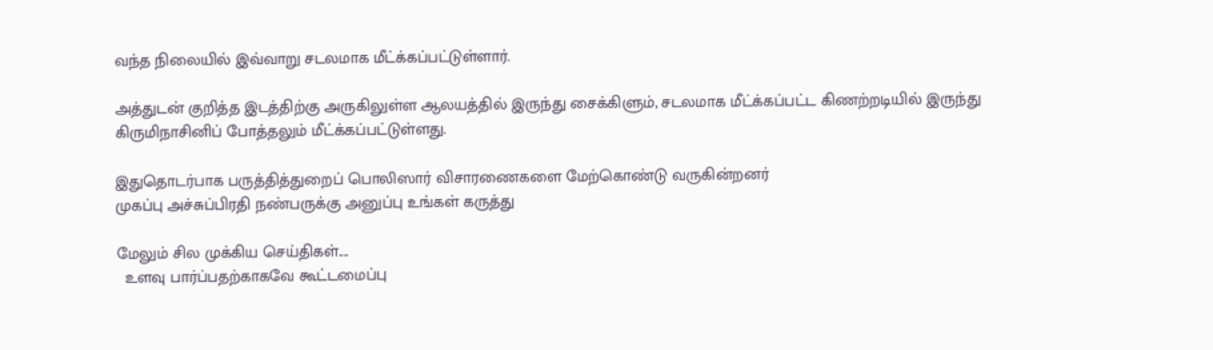வந்த நிலையில் இவ்வாறு சடலமாக மீட்க்கப்பட்டுள்ளார்.

அத்துடன் குறித்த இடத்திற்கு அருகிலுள்ள ஆலயத்தில் இருந்து சைக்கிளும், சடலமாக மீட்க்கப்பட்ட கிணற்றடியில் இருந்து கிருமிநாசினிப் போத்தலும் மீட்க்கப்பட்டுள்ளது.

இதுதொடர்பாக பருத்தித்துறைப் பொலிஸார் விசாரணைகளை மேற்கொண்டு வருகின்றனர்
முகப்பு அச்சுப்பிரதி நண்பருக்கு அனுப்பு உங்கள் கருத்து

மேலும் சில முக்கிய செய்திகள்....
  உளவு பார்ப்பதற்காகவே கூட்டமைப்பு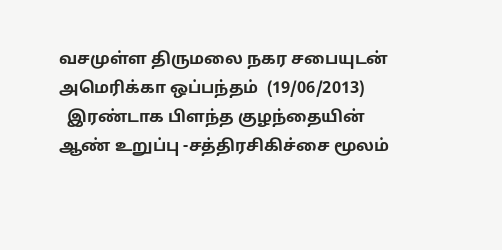வசமுள்ள திருமலை நகர சபையுடன் அமெரிக்கா ஒப்பந்தம்  (19/06/2013)
  இரண்டாக பிளந்த குழந்தையின் ஆண் உறுப்பு -சத்திரசிகிச்சை மூலம்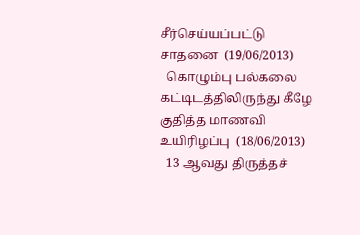சீர்செய்யப்பட்டு சாதனை  (19/06/2013)
  கொழும்பு பல்கலை கட்டிடத்திலிருந்து கீழே குதித்த மாணவி உயிரிழப்பு  (18/06/2013)
  13 ஆவது திருத்தச்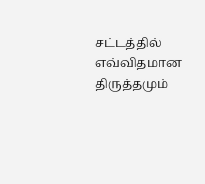சட்டத்தில் எவ்விதமான திருத்தமும்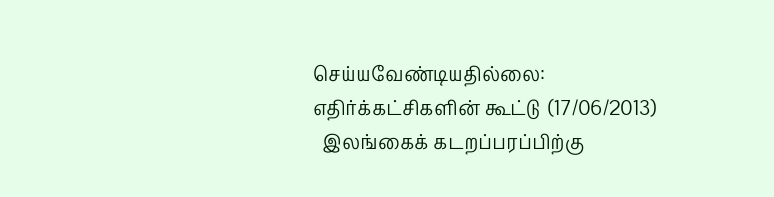செய்யவேண்டியதில்லை: எதிர்க்கட்சிகளின் கூட்டு  (17/06/2013)
  இலங்கைக் கடறப்பரப்பிற்கு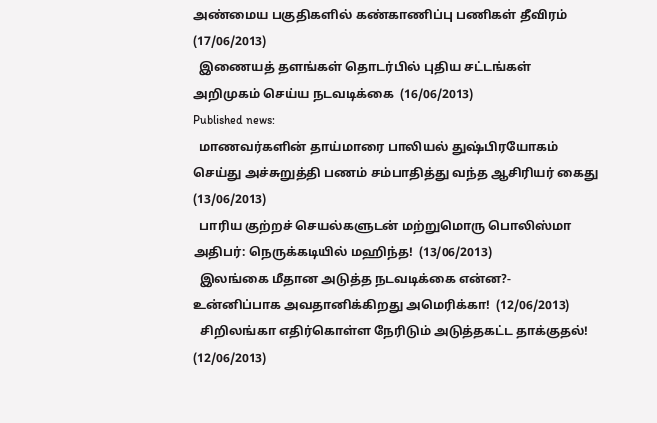அண்மைய பகுதிகளில் கண்காணிப்பு பணிகள் தீவிரம்  (17/06/2013)
  இணையத் தளங்கள் தொடர்பில் புதிய சட்டங்கள் அறிமுகம் செய்ய நடவடிக்கை  (16/06/2013)
Published news:
  மாணவர்களின் தாய்மாரை பாலியல் துஷ்பிரயோகம் செய்து அச்சுறுத்தி பணம் சம்பாதித்து வந்த ஆசிரியர் கைது  (13/06/2013)
  பாரிய குற்றச் செயல்களுடன் மற்றுமொரு பொலிஸ்மா அதிபர்: நெருக்கடியில் மஹிந்த!  (13/06/2013)
  இலங்கை மீதான அடுத்த நடவடிக்கை என்ன?- உன்னிப்பாக அவதானிக்கிறது அமெரிக்கா!  (12/06/2013)
  சிறிலங்கா எதிர்கொள்ள நேரிடும் அடுத்தகட்ட தாக்குதல்!  (12/06/2013)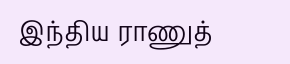இந்திய ராணுத்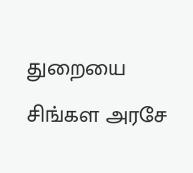துறையை சிங்கள அரசே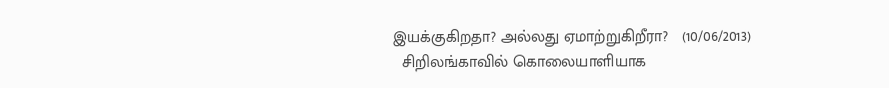இயக்குகிறதா? அல்லது ஏமாற்றுகிறீரா?   (10/06/2013)
  சிறிலங்காவில் கொலையாளியாக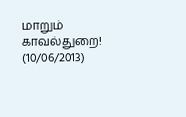மாறும் காவல்துறை!  (10/06/2013)